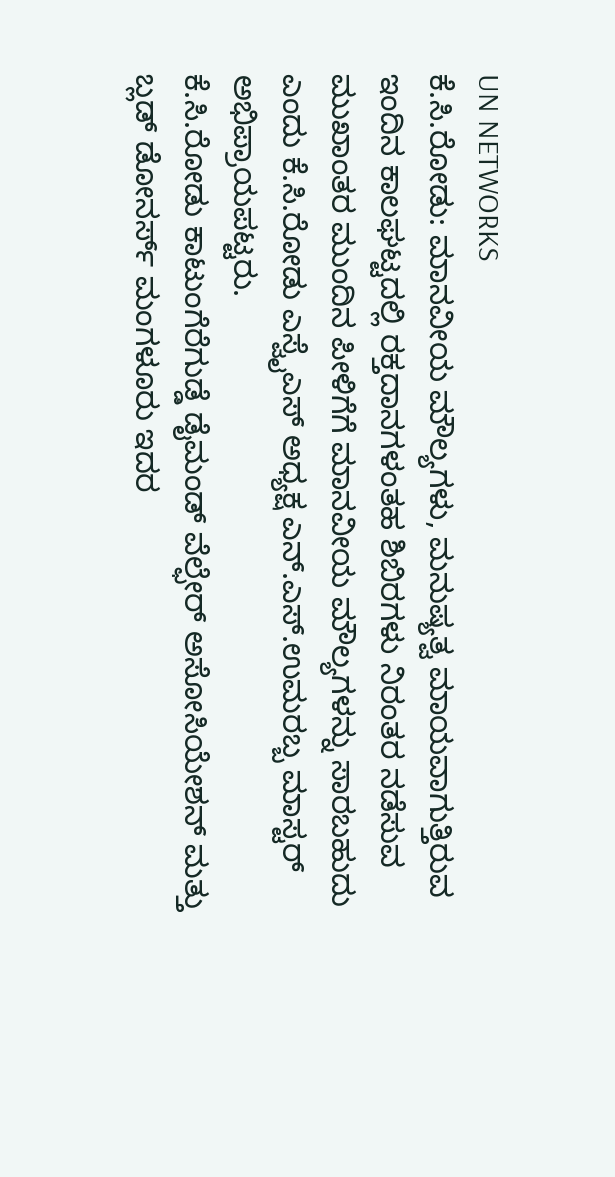UN NETWORKS
ಕೆ.ಸಿ.ರೋಡು: ಮಾನವೀಯ ಮೌಲ್ಯಗಳು, ಮನುಷ್ಯತ್ವ ಮಾಯವಾಗುತ್ತಿರುವ ಇಂದಿನ ಕಾಲಘಟ್ಟದಲ್ಲಿ ರಕ್ತದಾನಗಳಂತಹ ಶಿಬಿರಗಳು ನಿರಂತರ ನಡೆಸುವ ಮುಖಾಂತರ ಮುಂದಿನ ಪೀಳಿಗೆಗೆ ಮಾನವೀಯ ಮೌಲ್ಯಗಳನ್ನು ಸಾರಬಹುದು ಎಂದು ಕೆ.ಸಿ.ರೋಡು ಎಸ್ವೈಎಸ್ ಅಧ್ಯಕ್ಷ ಎನ್.ಎಸ್.ಉಮರಬ್ಬ ಮಾಸ್ಟರ್ ಅಭಿಪ್ರಾಯಪಟ್ಟರು.
ಕೆ.ಸಿ.ರೋಡು ಕಾಟುಂಗೆರೆಗುಡ್ಡೆ ಡೈಮಂಡ್ ವೆಲ್ಫೇರ್ ಅಸೋಸಿಯೇಶನ್ ಮತ್ತು ಬ್ಲಡ್ ಡೋನರ್ಸ್ ಮಂಗಳೂರು ಇದರ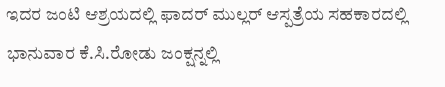ಇದರ ಜಂಟಿ ಆಶ್ರಯದಲ್ಲಿ ಫಾದರ್ ಮುಲ್ಲರ್ ಆಸ್ಪತ್ರೆಯ ಸಹಕಾರದಲ್ಲಿ ಭಾನುವಾರ ಕೆ.ಸಿ.ರೋಡು ಜಂಕ್ಷನ್ನಲ್ಲಿ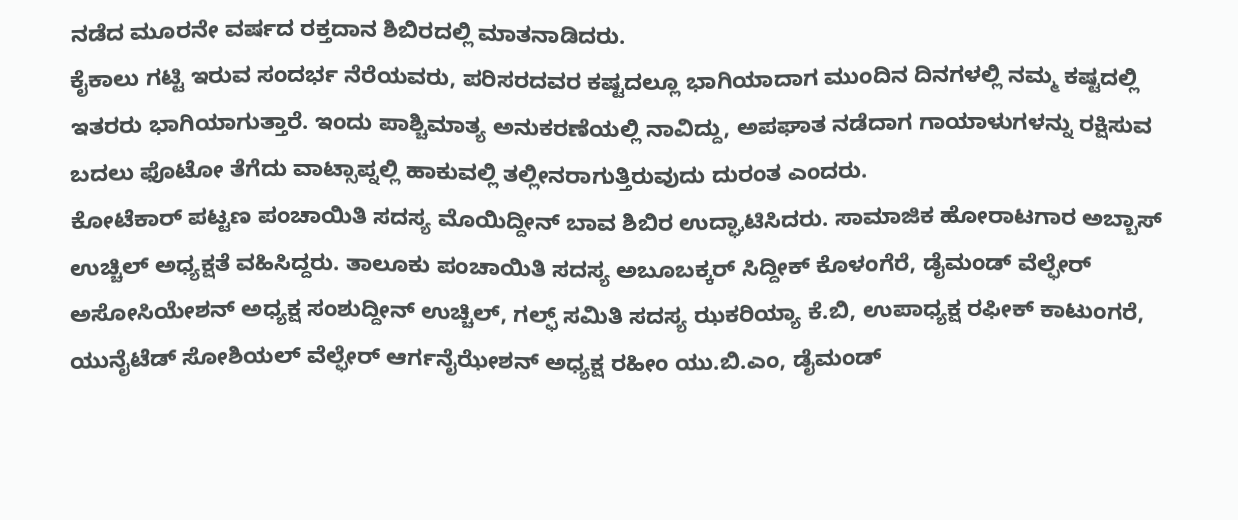ನಡೆದ ಮೂರನೇ ವರ್ಷದ ರಕ್ತದಾನ ಶಿಬಿರದಲ್ಲಿ ಮಾತನಾಡಿದರು.
ಕೈಕಾಲು ಗಟ್ಟಿ ಇರುವ ಸಂದರ್ಭ ನೆರೆಯವರು, ಪರಿಸರದವರ ಕಷ್ಟದಲ್ಲೂ ಭಾಗಿಯಾದಾಗ ಮುಂದಿನ ದಿನಗಳಲ್ಲಿ ನಮ್ಮ ಕಷ್ಟದಲ್ಲಿ ಇತರರು ಭಾಗಿಯಾಗುತ್ತಾರೆ. ಇಂದು ಪಾಶ್ಚಿಮಾತ್ಯ ಅನುಕರಣೆಯಲ್ಲಿ ನಾವಿದ್ದು, ಅಪಘಾತ ನಡೆದಾಗ ಗಾಯಾಳುಗಳನ್ನು ರಕ್ಷಿಸುವ ಬದಲು ಫೊಟೋ ತೆಗೆದು ವಾಟ್ಸಾಪ್ನಲ್ಲಿ ಹಾಕುವಲ್ಲಿ ತಲ್ಲೀನರಾಗುತ್ತಿರುವುದು ದುರಂತ ಎಂದರು.
ಕೋಟೆಕಾರ್ ಪಟ್ಟಣ ಪಂಚಾಯಿತಿ ಸದಸ್ಯ ಮೊಯಿದ್ದೀನ್ ಬಾವ ಶಿಬಿರ ಉದ್ಘಾಟಿಸಿದರು. ಸಾಮಾಜಿಕ ಹೋರಾಟಗಾರ ಅಬ್ಬಾಸ್ ಉಚ್ಚಿಲ್ ಅಧ್ಯಕ್ಷತೆ ವಹಿಸಿದ್ದರು. ತಾಲೂಕು ಪಂಚಾಯಿತಿ ಸದಸ್ಯ ಅಬೂಬಕ್ಕರ್ ಸಿದ್ದೀಕ್ ಕೊಳಂಗೆರೆ, ಡೈಮಂಡ್ ವೆಲ್ಫೇರ್ ಅಸೋಸಿಯೇಶನ್ ಅಧ್ಯಕ್ಷ ಸಂಶುದ್ದೀನ್ ಉಚ್ಚಿಲ್, ಗಲ್ಫ್ ಸಮಿತಿ ಸದಸ್ಯ ಝಕರಿಯ್ಯಾ ಕೆ.ಬಿ, ಉಪಾಧ್ಯಕ್ಷ ರಫೀಕ್ ಕಾಟುಂಗರೆ, ಯುನೈಟೆಡ್ ಸೋಶಿಯಲ್ ವೆಲ್ಫೇರ್ ಆರ್ಗನೈಝೇಶನ್ ಅಧ್ಯಕ್ಷ ರಹೀಂ ಯು.ಬಿ.ಎಂ, ಡೈಮಂಡ್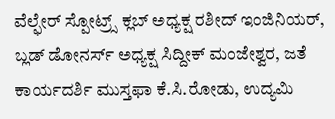ವೆಲ್ಫೇರ್ ಸ್ಪೋಟ್ರ್ಸ್ ಕ್ಲಬ್ ಅಧ್ಯಕ್ಷ ರಶೀದ್ ಇಂಜಿನಿಯರ್, ಬ್ಲಡ್ ಡೋನರ್ಸ್ ಅಧ್ಯಕ್ಷ ಸಿದ್ದೀಕ್ ಮಂಜೇಶ್ವರ, ಜತೆ ಕಾರ್ಯದರ್ಶಿ ಮುಸ್ತಫಾ ಕೆ.ಸಿ.ರೋಡು, ಉದ್ಯಮಿ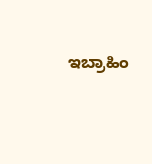ಇಬ್ರಾಹಿಂ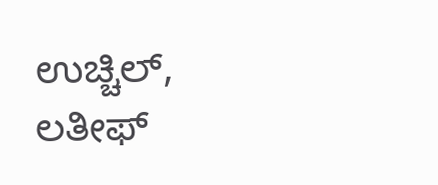ಉಚ್ಚಿಲ್, ಲತೀಫ್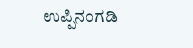ಉಪ್ಪಿನಂಗಡಿ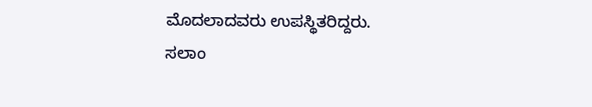ಮೊದಲಾದವರು ಉಪಸ್ಥಿತರಿದ್ದರು.
ಸಲಾಂ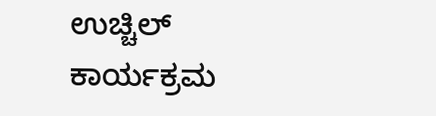ಉಚ್ಚಿಲ್ ಕಾರ್ಯಕ್ರಮ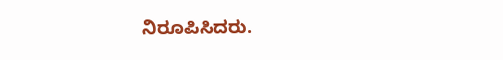ನಿರೂಪಿಸಿದರು.